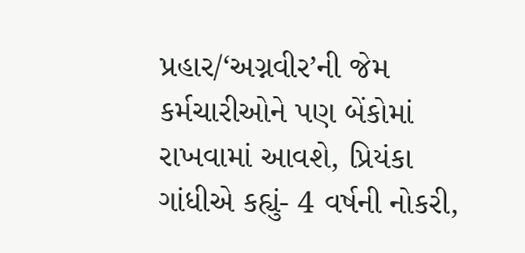પ્રહાર/‘અગ્નવીર’ની જેમ કર્મચારીઓને પણ બેંકોમાં રાખવામાં આવશે, પ્રિયંકા ગાંધીએ કહ્યું- 4 વર્ષની નોકરી,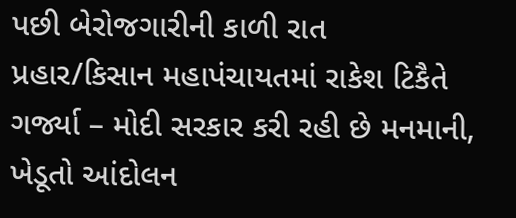પછી બેરોજગારીની કાળી રાત
પ્રહાર/કિસાન મહાપંચાયતમાં રાકેશ ટિકૈતે ગર્જ્યા – મોદી સરકાર કરી રહી છે મનમાની, ખેડૂતો આંદોલન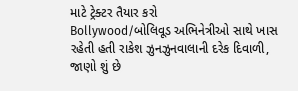માટે ટ્રેક્ટર તૈયાર કરો
Bollywood/બોલિવૂડ અભિનેત્રીઓ સાથે ખાસ રહેતી હતી રાકેશ ઝુનઝુનવાલાની દરેક દિવાળી, જાણો શું છે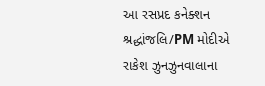આ રસપ્રદ કનેક્શન
શ્રદ્ધાંજલિ/PM મોદીએ રાકેશ ઝુનઝુનવાલાના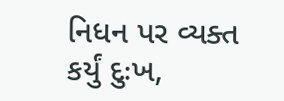નિધન પર વ્યક્ત કર્યું દુઃખ,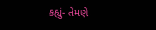કહ્યું- તેમણે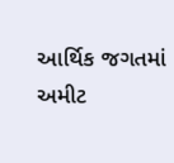આર્થિક જગતમાં અમીટ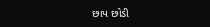છાપ છોડી